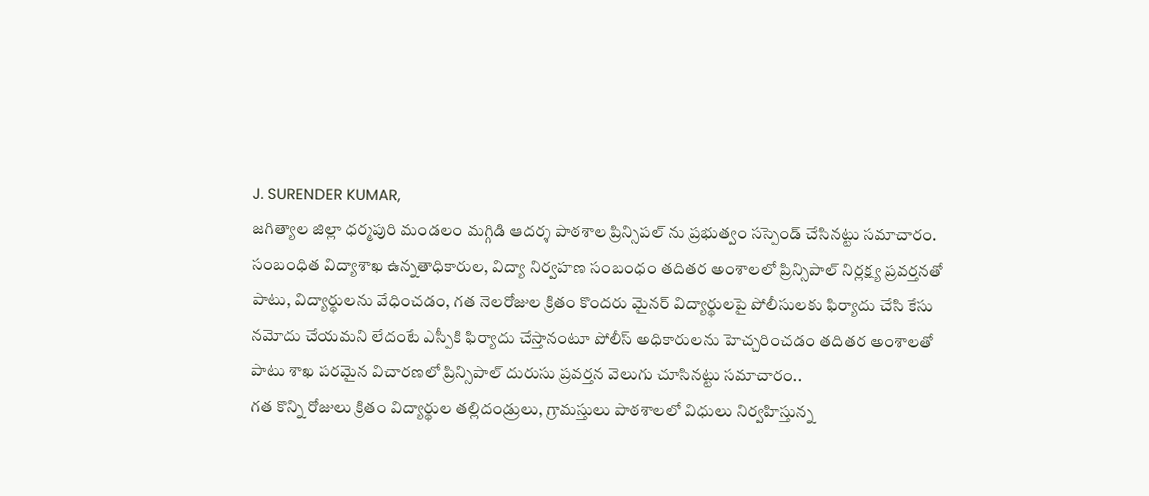J. SURENDER KUMAR,
జగిత్యాల జిల్లా ధర్మపురి మండలం మగ్గిడి ఆదర్శ పాఠశాల ప్రిన్సిపల్ ను ప్రభుత్వం సస్పెండ్ చేసినట్టు సమాచారం.
సంబంధిత విద్యాశాఖ ఉన్నతాధికారుల, విద్యా నిర్వహణ సంబంధం తదితర అంశాలలో ప్రిన్సిపాల్ నిర్లక్ష్య ప్రవర్తనతో పాటు, విద్యార్థులను వేధించడం, గత నెలరోజుల క్రితం కొందరు మైనర్ విద్యార్థులపై పోలీసులకు ఫిర్యాదు చేసి కేసు నమోదు చేయమని లేదంటే ఎస్పీకి ఫిర్యాదు చేస్తానంటూ పోలీస్ అధికారులను హెచ్చరించడం తదితర అంశాలతో పాటు శాఖ పరమైన విచారణలో ప్రిన్సిపాల్ దురుసు ప్రవర్తన వెలుగు చూసినట్టు సమాచారం..
గత కొన్ని రోజులు క్రితం విద్యార్థుల తల్లిదండ్రులు, గ్రామస్తులు పాఠశాలలో విధులు నిర్వహిస్తున్న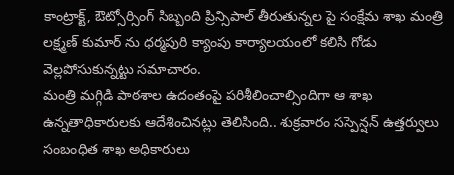కాంట్రాక్ట్, ఔట్సోర్సింగ్ సిబ్బంది ప్రిన్సిపాల్ తీరుతున్నల పై సంక్షేమ శాఖ మంత్రి లక్ష్మణ్ కుమార్ ను ధర్మపురి క్యాంపు కార్యాలయంలో కలిసి గోడు వెల్లపోసుకున్నట్టు సమాచారం.
మంత్రి మగ్గిడి పాఠశాల ఉదంతంపై పరిశీలించాల్సిందిగా ఆ శాఖ ఉన్నతాధికారులకు ఆదేశించినట్లు తెలిసింది.. శుక్రవారం సస్పెన్షన్ ఉత్తర్వులు సంబంధిత శాఖ అధికారులు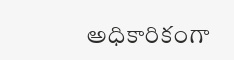అధికారికంగా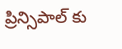ప్రిన్సిపాల్ కు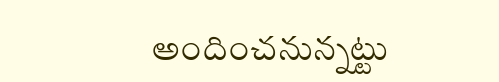అందించనున్నట్టు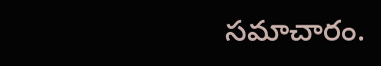సమాచారం.